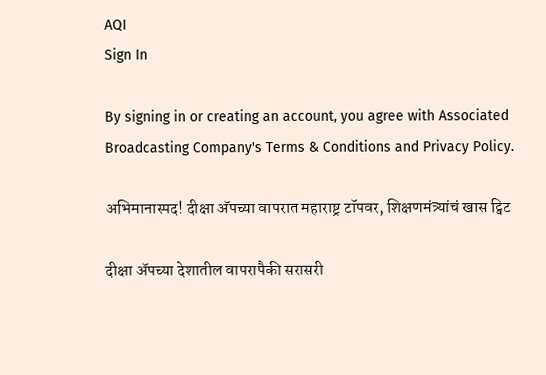AQI
Sign In

By signing in or creating an account, you agree with Associated Broadcasting Company's Terms & Conditions and Privacy Policy.

अभिमानास्पद! दीक्षा अ‌ॅपच्या वापरात महाराष्ट्र टॉपवर, शिक्षणमंत्र्यांचं खास ट्विट

दीक्षा अ‌ॅपच्या देशातील वापरापैकी सरासरी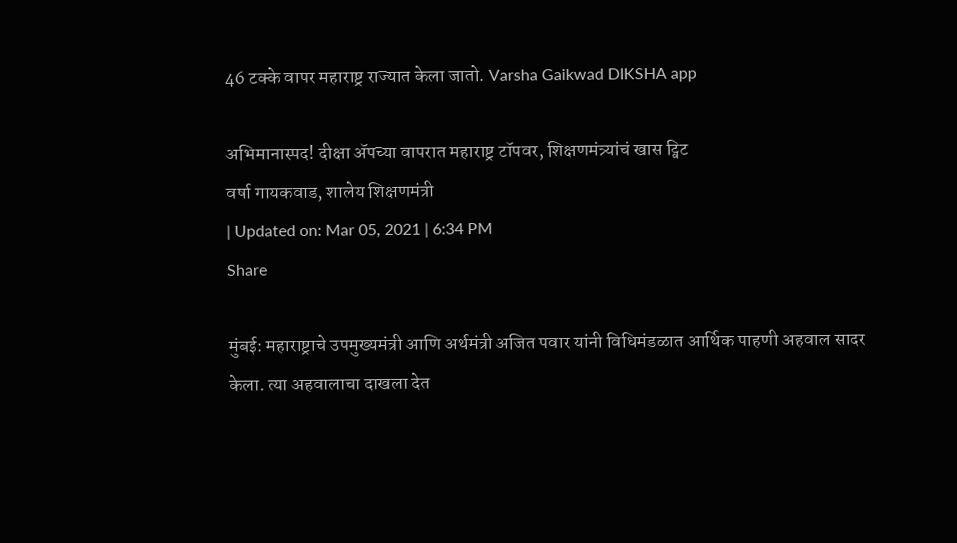46 टक्के वापर महाराष्ट्र राज्यात केला जातो. Varsha Gaikwad DIKSHA app

अभिमानास्पद! दीक्षा अ‌ॅपच्या वापरात महाराष्ट्र टॉपवर, शिक्षणमंत्र्यांचं खास ट्विट
वर्षा गायकवाड, शालेय शिक्षणमंत्री
| Updated on: Mar 05, 2021 | 6:34 PM
Share

मुंबई: महाराष्ट्राचे उपमुख्यमंत्री आणि अर्थमंत्री अजित पवार यांनी विधिमंडळात आर्थिक पाहणी अहवाल सादर केला. त्या अहवालाचा दाखला देत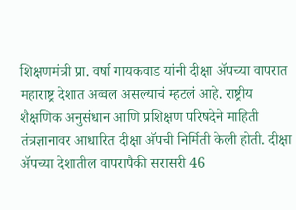शिक्षणमंत्री प्रा. वर्षा गायकवाड यांनी दीक्षा अ‌ॅपच्या वापरात महाराष्ट्र देशात अव्वल असल्याचं म्हटलं आहे. राष्ट्रीय शैक्षणिक अनुसंधान आणि प्रशिक्षण परिषदेने माहिती तंत्रज्ञानावर आधारित दीक्षा अ‌ॅपची निर्मिती केली होती. दीक्षा अ‌ॅपच्या देशातील वापरापैकी सरासरी 46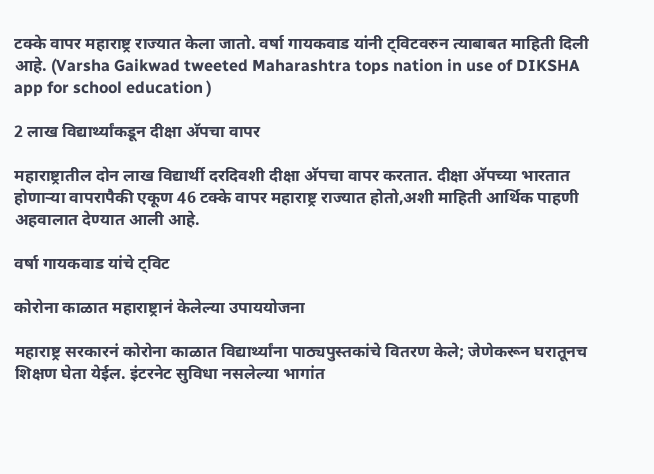टक्के वापर महाराष्ट्र राज्यात केला जातो. वर्षा गायकवाड यांनी ट्विटवरुन त्याबाबत माहिती दिली आहे. (Varsha Gaikwad tweeted Maharashtra tops nation in use of DIKSHA app for school education )

2 लाख विद्यार्थ्यांकडून दीक्षा अ‌ॅपचा वापर

महाराष्ट्रातील दोन लाख विद्यार्थी दरदिवशी दीक्षा अ‌ॅपचा वापर करतात. दीक्षा अ‌ॅपच्या भारतात होणाऱ्या वापरापैकी एकूण 46 टक्के वापर महाराष्ट्र राज्यात होतो,अशी माहिती आर्थिक पाहणी अहवालात देण्यात आली आहे.

वर्षा गायकवाड यांचे ट्विट

कोरोना काळात महाराष्ट्रानं केलेल्या उपाययोजना

महाराष्ट्र सरकारनं कोरोना काळात विद्यार्थ्यांना पाठ्यपुस्तकांचे वितरण केले; जेणेकरून घरातूनच शिक्षण घेता येईल. इंटरनेट सुविधा नसलेल्या भागांत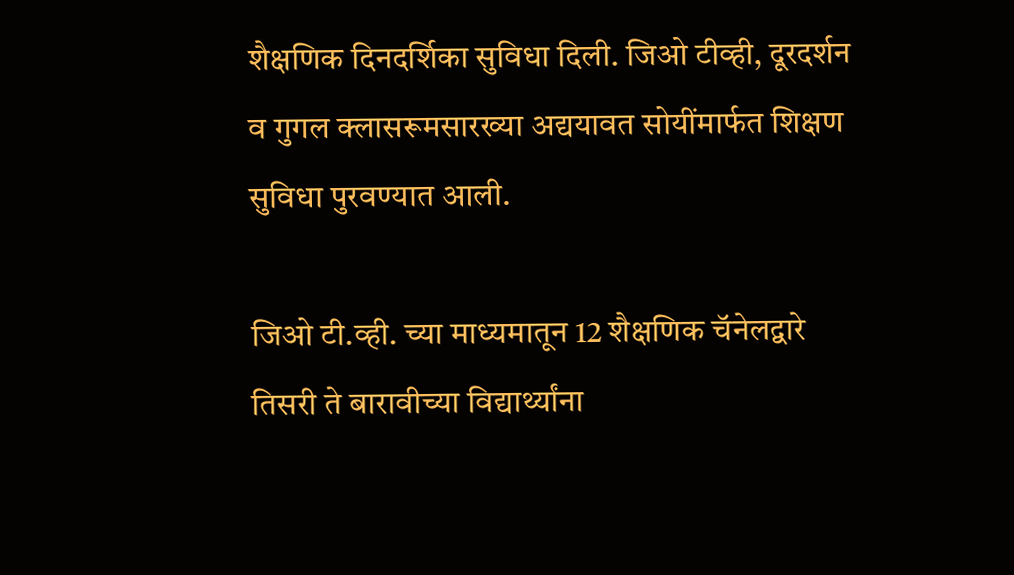शैक्षणिक दिनदर्शिका सुविधा दिली. जिओ टीव्ही, दूरदर्शन व गुगल क्लासरूमसारख्या अद्ययावत सोयींमार्फत शिक्षण सुविधा पुरवण्यात आली.

जिओ टी.व्ही. च्या माध्यमातून 12 शैक्षणिक चॅनेलद्वारे तिसरी ते बारावीच्या विद्यार्थ्यांना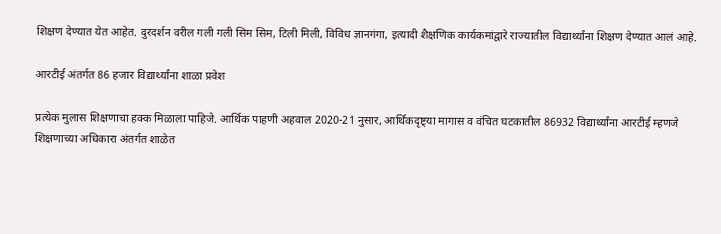शिक्षण देण्यात येत आहेत. दुरदर्शन वरील गली गली सिम सिम, टिली मिली, विविध ज्ञानगंगा, इत्यादी शैक्षणिक कार्यकमांद्वारे राज्यातील विद्यार्थ्यांना शिक्षण देण्यात आलं आहे.

आरटीई अंतर्गत 86 हजार विद्यार्थ्यांना शाळा प्रवेश

प्रत्येक मुलास शिक्षणाचा हक्क मिळाला पाहिजे. आर्थिक पाहणी अहवाल 2020-21 नुसार, आर्थिकदृष्ट्या मागास व वंचित घटकातील 86932 विद्यार्थ्यांना आरटीई म्हणजे शिक्षणाच्या अधिकारा अंतर्गत शाळेत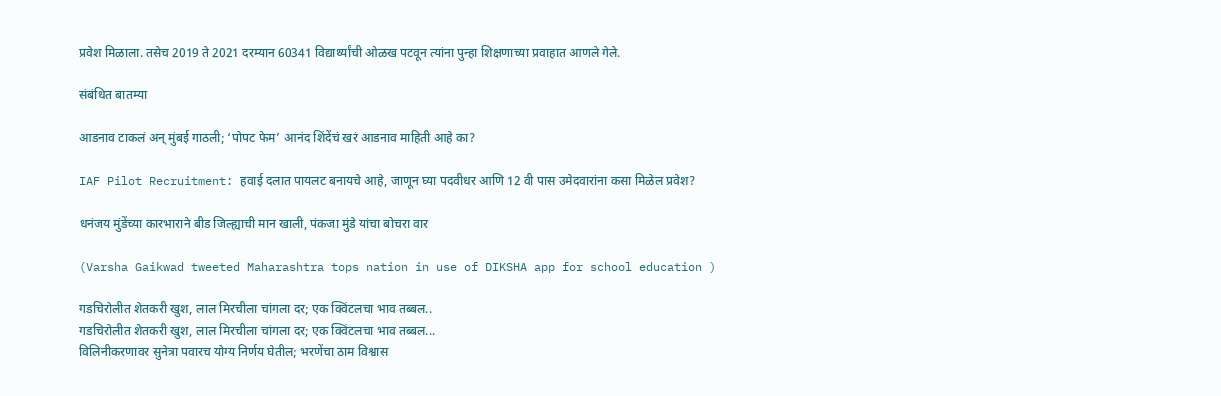प्रवेश मिळाला. तसेच 2019 ते 2021 दरम्यान 60341 विद्यार्थ्यांची ओळख पटवून त्यांना पुन्हा शिक्षणाच्या प्रवाहात आणले गेले.

संबंधित बातम्या

आडनाव टाकलं अन् मुंबई गाठली; ‘पोपट फेम’ आनंद शिंदेंचं खरं आडनाव माहिती आहे का?

IAF Pilot Recruitment: हवाई दलात पायलट बनायचे आहे, जाणून घ्या पदवीधर आणि 12 वी पास उमेदवारांना कसा मिळेल प्रवेश?

धनंजय मुंडेंच्या कारभाराने बीड जिल्ह्याची मान खाली, पंकजा मुंडे यांचा बोचरा वार

(Varsha Gaikwad tweeted Maharashtra tops nation in use of DIKSHA app for school education )

गडचिरोलीत शेतकरी खुश, लाल मिरचीला चांगला दर; एक क्विंटलचा भाव तब्बल..
गडचिरोलीत शेतकरी खुश, लाल मिरचीला चांगला दर; एक क्विंटलचा भाव तब्बल...
विलिनीकरणावर सुनेत्रा पवारच योग्य निर्णय घेतील; भरणेंचा ठाम विश्वास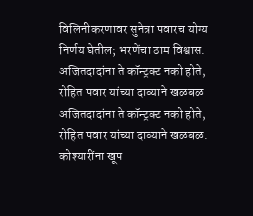विलिनीकरणावर सुनेत्रा पवारच योग्य निर्णय घेतील; भरणेंचा ठाम विश्वास.
अजितदादांना ते कॉन्ट्रक्ट नको होते, रोहित पवार यांच्या दाव्याने खळबळ
अजितदादांना ते कॉन्ट्रक्ट नको होते, रोहित पवार यांच्या दाव्याने खळबळ.
कोश्यारींना खूप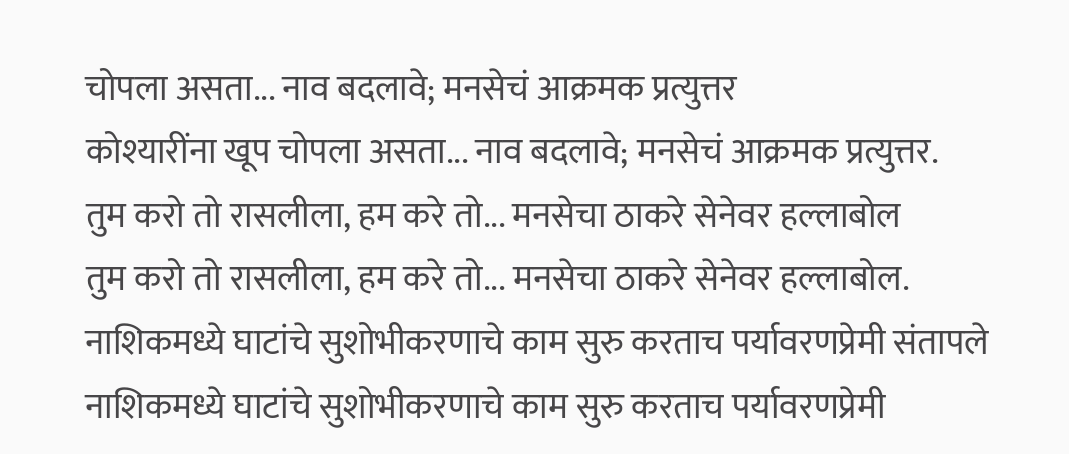चोपला असता... नाव बदलावे; मनसेचं आक्रमक प्रत्युत्तर
कोश्यारींना खूप चोपला असता... नाव बदलावे; मनसेचं आक्रमक प्रत्युत्तर.
तुम करो तो रासलीला, हम करे तो... मनसेचा ठाकरे सेनेवर हल्लाबोल
तुम करो तो रासलीला, हम करे तो... मनसेचा ठाकरे सेनेवर हल्लाबोल.
नाशिकमध्ये घाटांचे सुशोभीकरणाचे काम सुरु करताच पर्यावरणप्रेमी संतापले
नाशिकमध्ये घाटांचे सुशोभीकरणाचे काम सुरु करताच पर्यावरणप्रेमी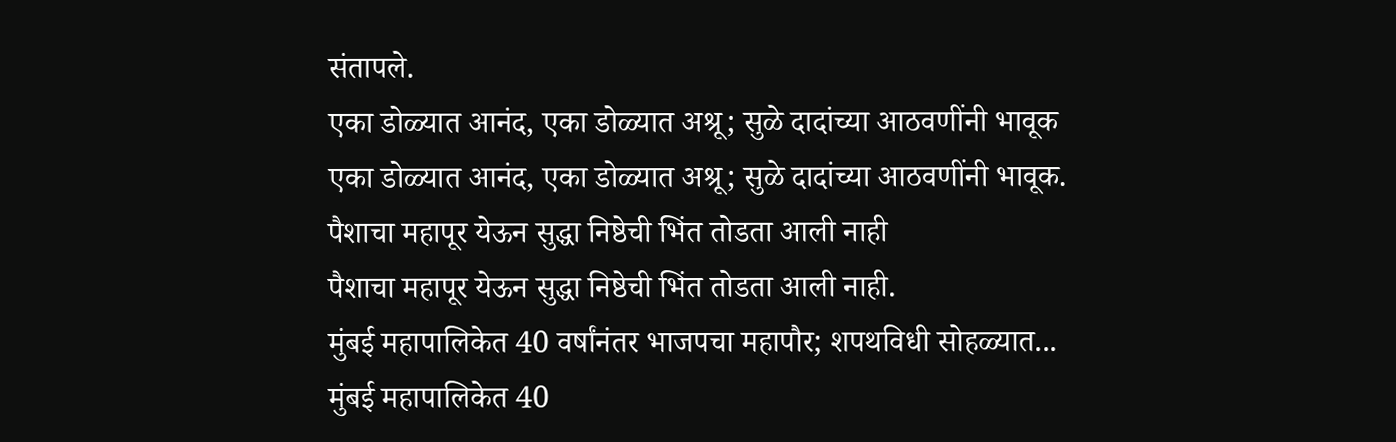संतापले.
एका डोळ्यात आनंद, एका डोळ्यात अश्रू; सुळे दादांच्या आठवणींनी भावूक
एका डोळ्यात आनंद, एका डोळ्यात अश्रू; सुळे दादांच्या आठवणींनी भावूक.
पैशाचा महापूर येऊन सुद्धा निष्ठेची भिंत तोडता आली नाही
पैशाचा महापूर येऊन सुद्धा निष्ठेची भिंत तोडता आली नाही.
मुंबई महापालिकेत 40 वर्षांनंतर भाजपचा महापौर; शपथविधी सोहळ्यात...
मुंबई महापालिकेत 40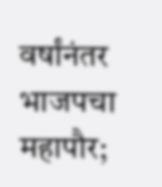वर्षांनंतर भाजपचा महापौर;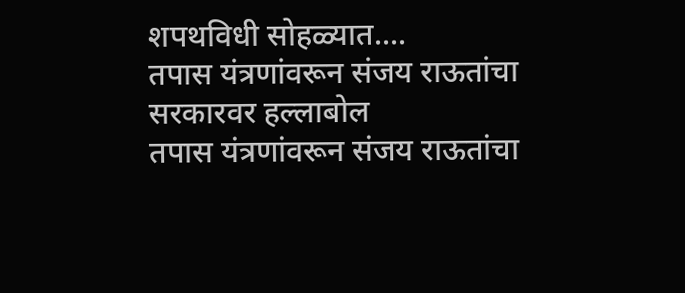शपथविधी सोहळ्यात....
तपास यंत्रणांवरून संजय राऊतांचा सरकारवर हल्लाबोल
तपास यंत्रणांवरून संजय राऊतांचा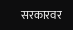सरकारवर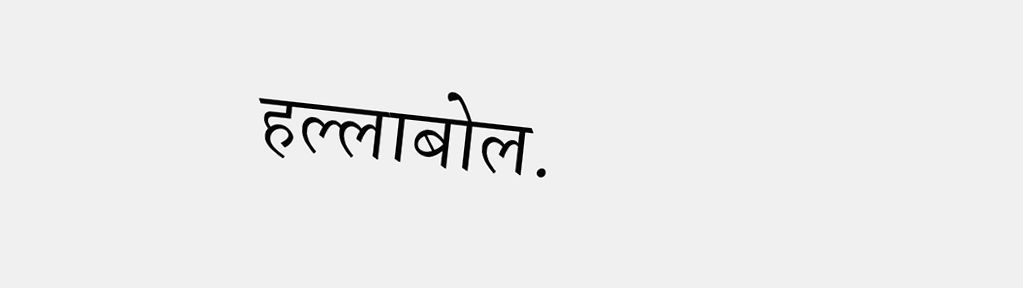हल्लाबोल.